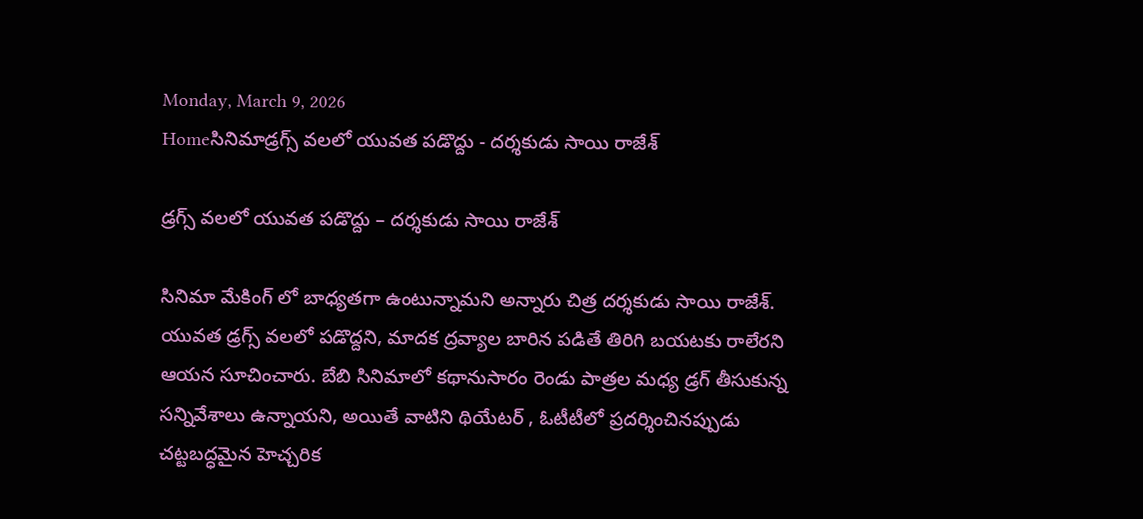Monday, March 9, 2026
Homeసినిమాడ్రగ్స్ వలలో యువత పడొద్దు - దర్శకుడు సాయి రాజేశ్

డ్రగ్స్ వలలో యువత పడొద్దు – దర్శకుడు సాయి రాజేశ్

సినిమా మేకింగ్ లో బాధ్యతగా ఉంటున్నామని అన్నారు చిత్ర దర్శకుడు సాయి రాజేశ్. యువత డ్రగ్స్ వలలో పడొద్దని, మాదక ద్రవ్యాల బారిన పడితే తిరిగి బయటకు రాలేరని ఆయన సూచించారు. బేబి సినిమాలో కథానుసారం రెండు పాత్రల మధ్య డ్రగ్ తీసుకున్న సన్నివేశాలు ఉన్నాయని, అయితే వాటిని థియేటర్ , ఓటీటీలో ప్రదర్శించినప్పుడు చట్టబద్ధమైన హెచ్చరిక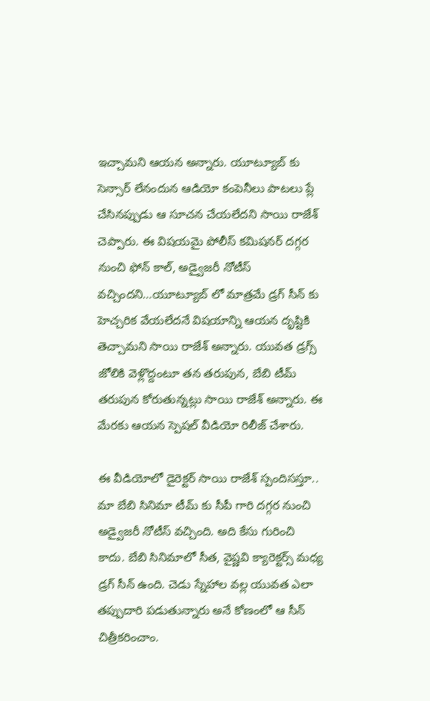ఇచ్చామని ఆయన అన్నారు. యూట్యూబ్ కు సెన్సార్ లేనందున ఆడియో కంపెనీలు పాటలు ప్లే చేసినప్పుడు ఆ సూచన చేయలేదని సాయి రాజేశ్ చెప్పారు. ఈ విషయమై పోలీస్ కమిషనర్ దగ్గర నుంచి ఫోన్ కాల్, అడ్వైజరీ నోటీస్ వచ్చిందని…యూట్యూబ్ లో మాత్రమే డ్రగ్ సీన్ కు హెచ్చరిక వేయలేదనే విషయాన్ని ఆయన దృష్టికి తెచ్చామని సాయి రాజేశ్ అన్నారు. యువత డ్రగ్స్ జోలికి వెళ్లొద్దంటూ తన తరుపున, బేబి టీమ్ తరుపున కోరుతున్నట్లు సాయి రాజేశ్ అన్నారు. ఈ మేరకు ఆయన స్పెషల్ వీడియో రిలీజ్ చేశారు.

ఈ వీడియోలో డైరెక్టర్ సాయి రాజేశ్ స్పందిసస్తూ.. మా బేబి సినిమా టీమ్ కు సీపీ గారి దగ్గర నుంచి అడ్వైజరీ నోటీస్ వచ్చింది. అది కేసు గురించి కాదు. బేబి సినిమాలో సీత, వైష్ణవి క్యారెక్టర్స్ మధ్య డ్రగ్ సీన్ ఉంది. చెడు స్నేహాల వల్ల యువత ఎలా తప్పుదారి పడుతున్నారు అనే కోణంలో ఆ సీన్ చిత్రీకరించాం.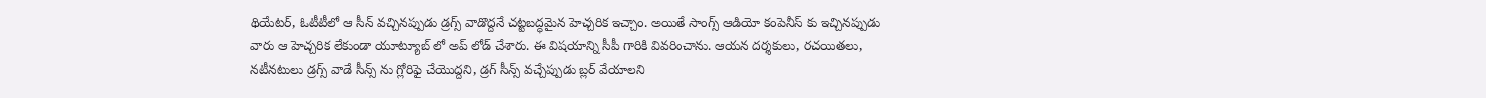థియేటర్, ఓటీటీలో ఆ సీన్ వచ్చినప్పుడు డ్రగ్స్ వాడొద్దనే చట్టబద్ధమైన హెచ్చరిక ఇచ్చాం. అయితే సాంగ్స్ ఆడియో కంపెనీస్ కు ఇచ్చినప్పుడు వారు ఆ హెచ్చరిక లేకుండా యూట్యూబ్ లో అప్ లోడ్ చేశారు. ఈ విషయాన్ని సీపీ గారికి వివరించాను. ఆయన దర్శకులు, రచయితలు, నటీనటులు డ్రగ్స్ వాడే సీన్స్ ను గ్లోరిఫై చేయొద్దని, డ్రగ్ సీన్స్ వచ్చేప్పుడు బ్లర్ వేయాలని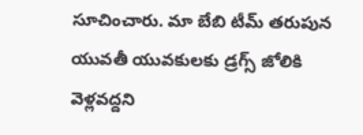సూచించారు. మా బేబి టీమ్ తరుపున యువతీ యువకులకు డ్రగ్స్ జోలికి వెళ్లవద్దని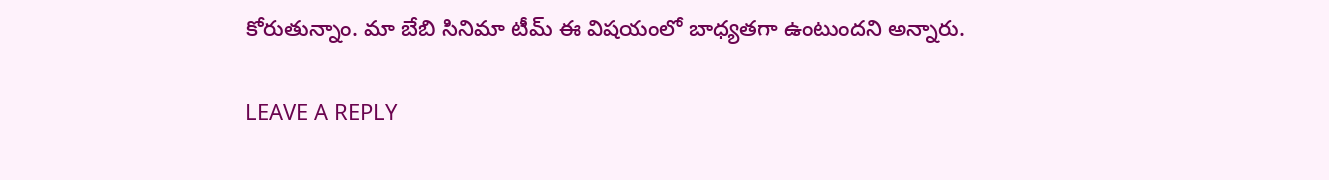కోరుతున్నాం. మా బేబి సినిమా టీమ్ ఈ విషయంలో బాధ్యతగా ఉంటుందని అన్నారు.

LEAVE A REPLY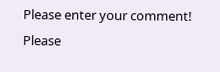Please enter your comment!
Please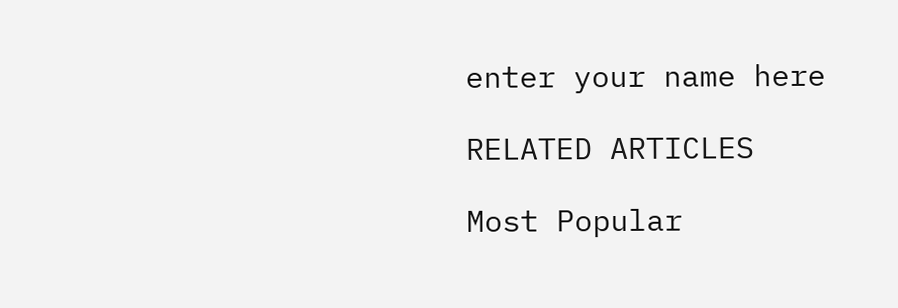enter your name here

RELATED ARTICLES

Most Popular